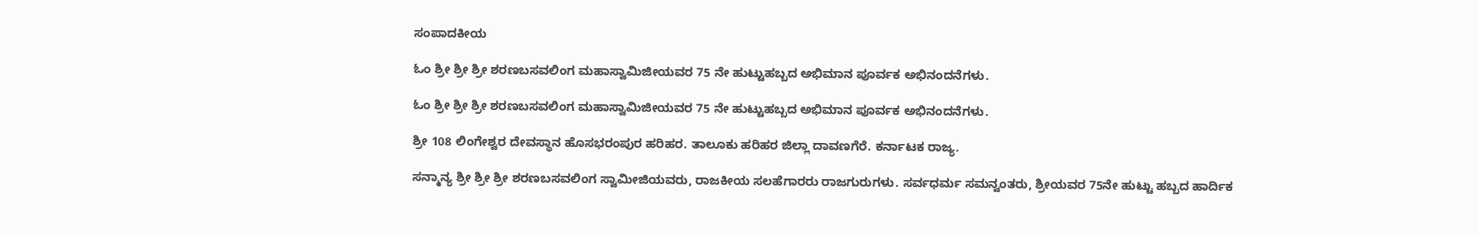ಸಂಪಾದಕೀಯ

ಓಂ ಶ್ರೀ ಶ್ರೀ ಶ್ರೀ ಶರಣಬಸವಲಿಂಗ ಮಹಾಸ್ವಾಮಿಜೀಯವರ 75 ನೇ ಹುಟ್ಟುಹಬ್ಬದ ಅಭಿಮಾನ ಪೂರ್ವಕ ಅಭಿನಂದನೆಗಳು.

ಓಂ ಶ್ರೀ ಶ್ರೀ ಶ್ರೀ ಶರಣಬಸವಲಿಂಗ ಮಹಾಸ್ವಾಮಿಜೀಯವರ 75 ನೇ ಹುಟ್ಟುಹಬ್ಬದ ಅಭಿಮಾನ ಪೂರ್ವಕ ಅಭಿನಂದನೆಗಳು.

ಶ್ರೀ 108 ಲಿಂಗೇಶ್ವರ ದೇವಸ್ಥಾನ ಹೊಸಭರಂಪುರ ಹರಿಹರ. ತಾಲೂಕು ಹರಿಹರ ಜಿಲ್ಲಾ ದಾವಣಗೆರೆ. ಕರ್ನಾಟಕ ರಾಜ್ಯ.

ಸನ್ಮಾನ್ಯ ಶ್ರೀ ಶ್ರೀ ಶ್ರೀ ಶರಣಬಸವಲಿಂಗ ಸ್ವಾಮೀಜಿಯವರು, ರಾಜಕೀಯ ಸಲಹೆಗಾರರು ರಾಜಗುರುಗಳು. ಸರ್ವಧರ್ಮ ಸಮನ್ವಂತರು, ಶ್ರೀಯವರ 75ನೇ ಹುಟ್ಟು ಹಬ್ಬದ ಹಾರ್ದಿಕ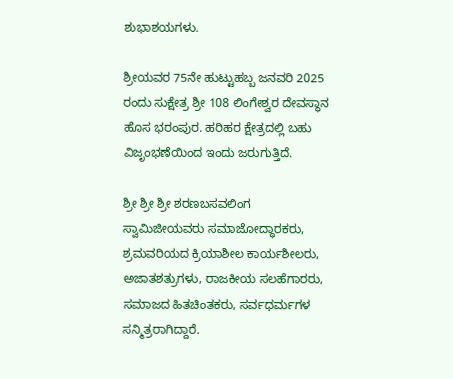ಶುಭಾಶಯಗಳು.

ಶ್ರೀಯವರ 75ನೇ ಹುಟ್ಟುಹಬ್ಬ ಜನವರಿ 2025 ರಂದು ಸುಕ್ಷೇತ್ರ ಶ್ರೀ 108 ಲಿಂಗೇಶ್ವರ ದೇವಸ್ಥಾನ ಹೊಸ ಭರಂಪುರ. ಹರಿಹರ ಕ್ಷೇತ್ರದಲ್ಲಿ ಬಹು ವಿಜೃಂಭಣೆಯಿಂದ ಇಂದು ಜರುಗುತ್ತಿದೆ.

ಶ್ರೀ ಶ್ರೀ ಶ್ರೀ ಶರಣಬಸವಲಿಂಗ ಸ್ವಾಮಿಜೀಯವರು ಸಮಾಜೋದ್ಧಾರಕರು, ಶ್ರಮವರಿಯದ ಕ್ರಿಯಾಶೀಲ ಕಾರ್ಯಶೀಲರು, ಅಜಾತಶತ್ರುಗಳು, ರಾಜಕೀಯ ಸಲಹೆಗಾರರು, ಸಮಾಜದ ಹಿತಚಿಂತಕರು, ಸರ್ವಧರ್ಮಗಳ ಸನ್ಮಿತ್ರರಾಗಿದ್ದಾರೆ.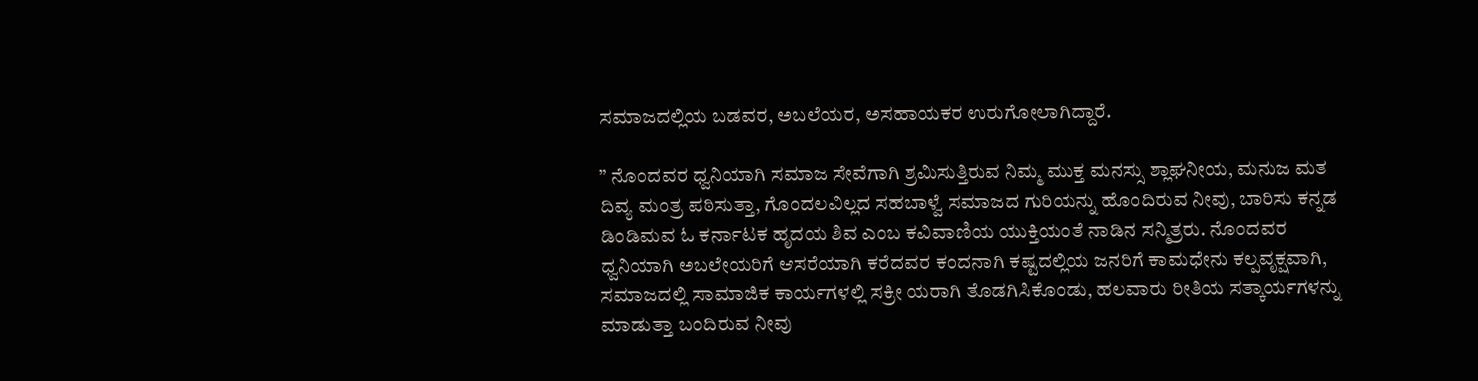ಸಮಾಜದಲ್ಲಿಯ ಬಡವರ, ಅಬಲೆಯರ, ಅಸಹಾಯಕರ ಉರುಗೋಲಾಗಿದ್ದಾರೆ.

” ನೊಂದವರ ಧ್ವನಿಯಾಗಿ ಸಮಾಜ ಸೇವೆಗಾಗಿ ಶ್ರಮಿಸುತ್ತಿರುವ ನಿಮ್ಮ ಮುಕ್ತ ಮನಸ್ಸು ಶ್ಲಾಘನೀಯ, ಮನುಜ ಮತ ದಿವ್ಯ ಮಂತ್ರ ಪಠಿಸುತ್ತಾ, ಗೊಂದಲವಿಲ್ಲದ ಸಹಬಾಳ್ವೆ ಸಮಾಜದ ಗುರಿಯನ್ನು ಹೊಂದಿರುವ ನೀವು, ಬಾರಿಸು ಕನ್ನಡ ಡಿಂಡಿಮವ ಓ ಕರ್ನಾಟಕ ಹೃದಯ ಶಿವ ಎಂಬ ಕವಿವಾಣಿಯ ಯುಕ್ತಿಯಂತೆ ನಾಡಿನ ಸನ್ಮಿತ್ರರು. ನೊಂದವರ ಧ್ವನಿಯಾಗಿ ಅಬಲೇಯರಿಗೆ ಆಸರೆಯಾಗಿ ಕರೆದವರ ಕಂದನಾಗಿ ಕಷ್ಟದಲ್ಲಿಯ ಜನರಿಗೆ ಕಾಮಧೇನು ಕಲ್ಪವೃಕ್ಷವಾಗಿ, ಸಮಾಜದಲ್ಲಿ ಸಾಮಾಜಿಕ ಕಾರ್ಯಗಳಲ್ಲಿ ಸಕ್ರೀ ಯರಾಗಿ ತೊಡಗಿಸಿಕೊಂಡು, ಹಲವಾರು ರೀತಿಯ ಸತ್ಕಾರ್ಯಗಳನ್ನು ಮಾಡುತ್ತಾ ಬಂದಿರುವ ನೀವು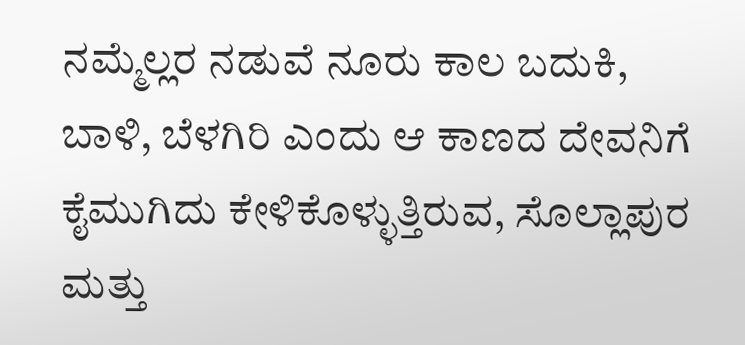ನಮ್ಮೆಲ್ಲರ ನಡುವೆ ನೂರು ಕಾಲ ಬದುಕಿ, ಬಾಳಿ, ಬೆಳಗಿರಿ ಎಂದು ಆ ಕಾಣದ ದೇವನಿಗೆ ಕೈಮುಗಿದು ಕೇಳಿಕೊಳ್ಳುತ್ತಿರುವ, ಸೊಲ್ಲಾಪುರ ಮತ್ತು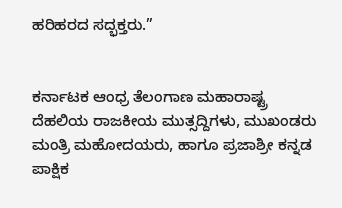ಹರಿಹರದ ಸದ್ಭಕ್ತರು.”


ಕರ್ನಾಟಕ ಆಂಧ್ರ ತೆಲಂಗಾಣ ಮಹಾರಾಷ್ಟ್ರ
ದೆಹಲಿಯ ರಾಜಕೀಯ ಮುತ್ಸದ್ದಿಗಳು, ಮುಖಂಡರು ಮಂತ್ರಿ ಮಹೋದಯರು, ಹಾಗೂ ಪ್ರಜಾಶ್ರೀ ಕನ್ನಡ ಪಾಕ್ಷಿಕ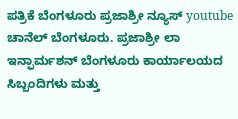ಪತ್ರಿಕೆ ಬೆಂಗಳೂರು ಪ್ರಜಾಶ್ರೀ ನ್ಯೂಸ್ youtube ಚಾನೆಲ್ ಬೆಂಗಳೂರು. ಪ್ರಜಾಶ್ರೀ ಲಾ ಇನ್ಫಾರ್ಮಶನ್ ಬೆಂಗಳೂರು ಕಾರ್ಯಾಲಯದ ಸಿಬ್ಬಂದಿಗಳು ಮತ್ತು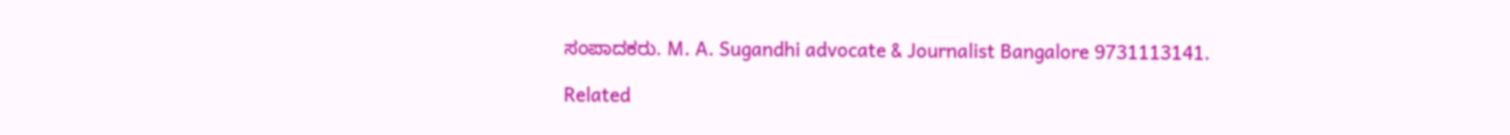ಸಂಪಾದಕರು. M. A. Sugandhi advocate & Journalist Bangalore 9731113141.

Related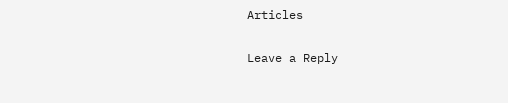Articles

Leave a Reply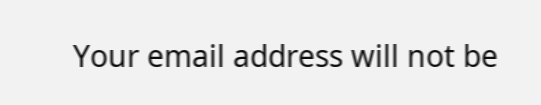Your email address will not be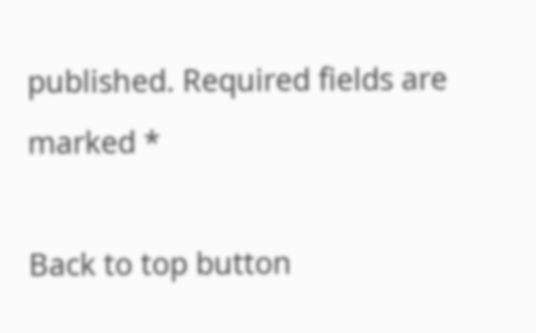published. Required fields are marked *

Back to top button